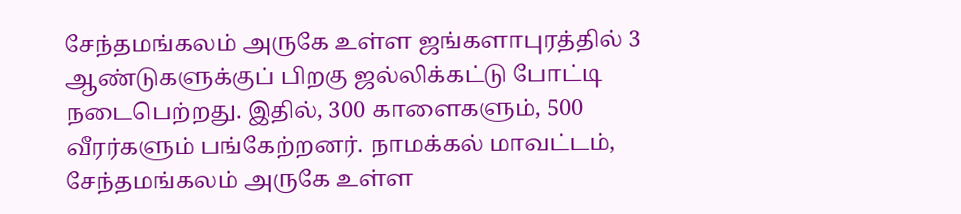சேந்தமங்கலம் அருகே உள்ள ஜங்களாபுரத்தில் 3 ஆண்டுகளுக்குப் பிறகு ஜல்லிக்கட்டு போட்டி நடைபெற்றது. இதில், 300 காளைகளும், 500 வீரர்களும் பங்கேற்றனர். நாமக்கல் மாவட்டம், சேந்தமங்கலம் அருகே உள்ள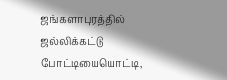ஜங்களாபுரத்தில் ஜல்லிக்கட்டு போட்டியையொட்டி,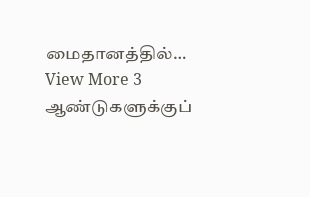மைதானத்தில்…
View More 3 ஆண்டுகளுக்குப்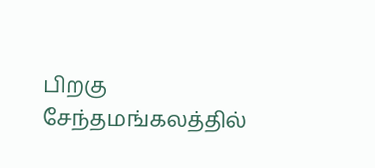பிறகு சேந்தமங்கலத்தில்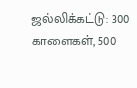ஜல்லிக்கட்டு: 300 காளைகள், 500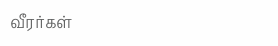வீரர்கள்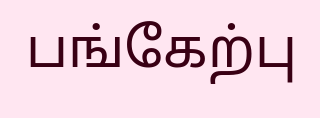பங்கேற்பு